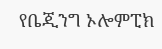የቤጂንግ ኦሎምፒክ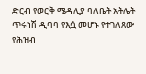ድርብ የወርቅ ሜዳሊያ ባለቤት አትሌት ጥሩነሽ ዲባባ የእሷ መሆኑ የተገለጸው የሕዝብ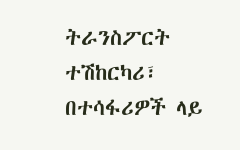ትራንስፖርት ተሽከርካሪ፣ በተሳፋሪዎች ላይ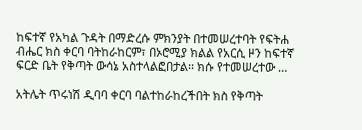ከፍተኛ የአካል ጉዳት በማድረሱ ምክንያት በተመሠረተባት የፍትሐ ብሔር ክስ ቀርባ ባትከራከርም፣ በኦሮሚያ ክልል የአርሲ ዞን ከፍተኛ ፍርድ ቤት የቅጣት ውሳኔ አስተላልፎበታል፡፡ ክሱ የተመሠረተው …

አትሌት ጥሩነሽ ዲባባ ቀርባ ባልተከራከረችበት ክስ የቅጣት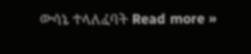ውሳኔ ተላለፈባት Read more »